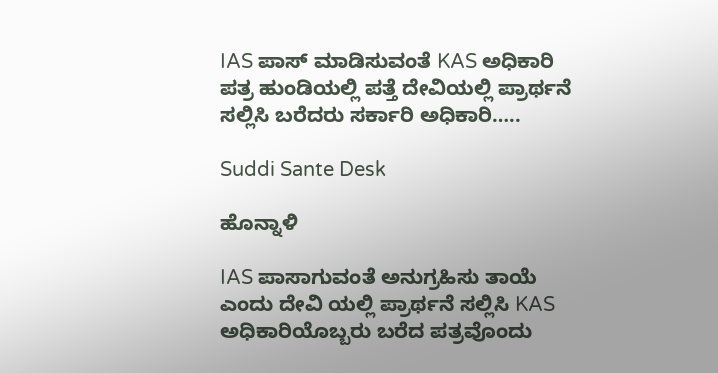IAS ಪಾಸ್ ಮಾಡಿಸುವಂತೆ KAS ಅಧಿಕಾರಿ ಪತ್ರ ಹುಂಡಿಯಲ್ಲಿ ಪತ್ತೆ ದೇವಿಯಲ್ಲಿ ಪ್ರಾರ್ಥನೆ ಸಲ್ಲಿಸಿ ಬರೆದರು ಸರ್ಕಾರಿ ಅಧಿಕಾರಿ…..

Suddi Sante Desk

ಹೊನ್ನಾಳಿ

IAS ಪಾಸಾಗುವಂತೆ ಅನುಗ್ರಹಿಸು ತಾಯೆ ಎಂದು ದೇವಿ ಯಲ್ಲಿ ಪ್ರಾರ್ಥನೆ ಸಲ್ಲಿಸಿ KAS ಅಧಿಕಾರಿಯೊಬ್ಬರು ಬರೆದ ಪತ್ರವೊಂದು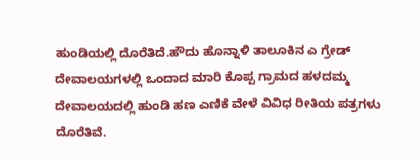ಹುಂಡಿಯಲ್ಲಿ ದೊರೆತಿದೆ.ಹೌದು ಹೊನ್ನಾಳಿ ತಾಲೂಕಿನ ಎ ಗ್ರೇಡ್ ದೇವಾಲಯಗಳಲ್ಲಿ ಒಂದಾದ ಮಾರಿ ಕೊಪ್ಪ ಗ್ರಾಮದ ಹಳದಮ್ಮ ದೇವಾಲಯದಲ್ಲಿ ಹುಂಡಿ ಹಣ ಎಣಿಕೆ ವೇಳೆ ವಿವಿಧ ರೀತಿಯ ಪತ್ರಗಳು ದೊರೆತಿವೆ.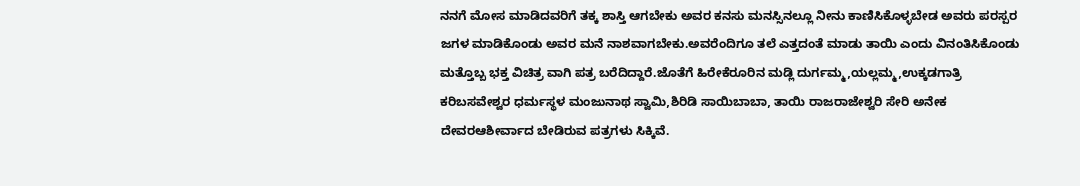ನನಗೆ ಮೋಸ ಮಾಡಿದವರಿಗೆ ತಕ್ಕ ಶಾಸ್ತಿ ಆಗಬೇಕು ಅವರ ಕನಸು ಮನಸ್ಸಿನಲ್ಲೂ ನೀನು ಕಾಣಿಸಿಕೊಳ್ಳಬೇಡ ಅವರು ಪರಸ್ಪರ ಜಗಳ ಮಾಡಿಕೊಂಡು ಅವರ ಮನೆ ನಾಶವಾಗಬೇಕು.ಅವರೆಂದಿಗೂ ತಲೆ ಎತ್ತದಂತೆ ಮಾಡು ತಾಯಿ ಎಂದು ವಿನಂತಿಸಿಕೊಂಡು ಮತ್ತೊಬ್ಬ ಭಕ್ತ ವಿಚಿತ್ರ ವಾಗಿ ಪತ್ರ ಬರೆದಿದ್ದಾರೆ.ಜೊತೆಗೆ ಹಿರೇಕೆರೂರಿನ ಮಡ್ಲಿ ದುರ್ಗಮ್ಮ,ಯಲ್ಲಮ್ಮ,ಉಕ್ಕಡಗಾತ್ರಿ ಕರಿಬಸವೇಶ್ವರ ಧರ್ಮಸ್ಥಳ ಮಂಜುನಾಥ ಸ್ವಾಮಿ,ಶಿರಿಡಿ ಸಾಯಿಬಾಬಾ, ತಾಯಿ ರಾಜರಾಜೇಶ್ವರಿ ಸೇರಿ ಅನೇಕ ದೇವರಆಶೀರ್ವಾದ ಬೇಡಿರುವ ಪತ್ರಗಳು ಸಿಕ್ಕಿವೆ.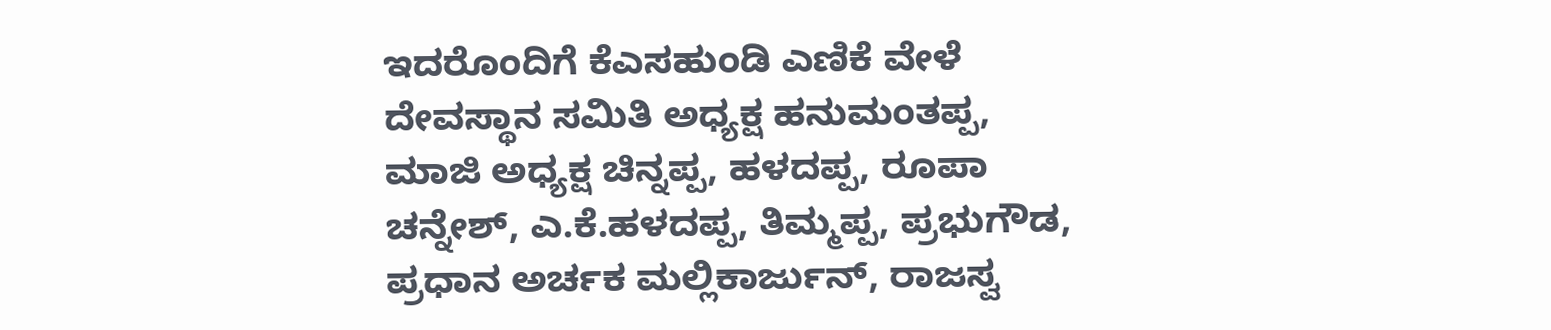ಇದರೊಂದಿಗೆ ಕೆಎಸಹುಂಡಿ ಎಣಿಕೆ ವೇಳೆ ದೇವಸ್ಥಾನ ಸಮಿತಿ ಅಧ್ಯಕ್ಷ ಹನುಮಂತಪ್ಪ, ಮಾಜಿ ಅಧ್ಯಕ್ಷ ಚಿನ್ನಪ್ಪ, ಹಳದಪ್ಪ, ರೂಪಾ ಚನ್ನೇಶ್, ಎ.ಕೆ.ಹಳದಪ್ಪ, ತಿಮ್ಮಪ್ಪ, ಪ್ರಭುಗೌಡ, ಪ್ರಧಾನ ಅರ್ಚಕ ಮಲ್ಲಿಕಾರ್ಜುನ್, ರಾಜಸ್ವ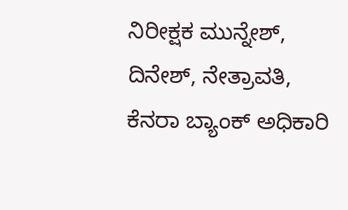ನಿರೀಕ್ಷಕ ಮುನ್ನೇಶ್, ದಿನೇಶ್, ನೇತ್ರಾವತಿ, ಕೆನರಾ ಬ್ಯಾಂಕ್ ಅಧಿಕಾರಿ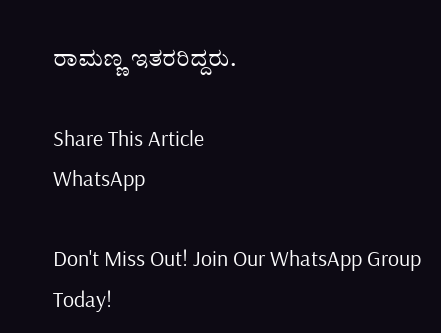ರಾಮಣ್ಣ ಇತರರಿದ್ದರು.

Share This Article
WhatsApp

Don't Miss Out! Join Our WhatsApp Group Today!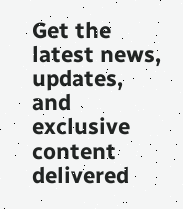Get the latest news, updates, and exclusive content delivered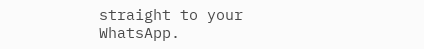straight to your WhatsApp.